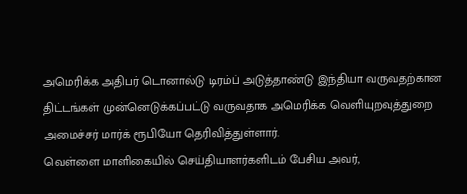அமெரிக்க அதிபர் டொனால்டு டிரம்ப் அடுத்தாண்டு இந்தியா வருவதற்கான திட்டங்கள் முன்னெடுக்கப்பட்டு வருவதாக அமெரிக்க வெளியுறவுத்துறை அமைச்சர் மார்க் ரூபியோ தெரிவித்துள்ளார்.
வெள்ளை மாளிகையில் செய்தியாளர்களிடம் பேசிய அவர்,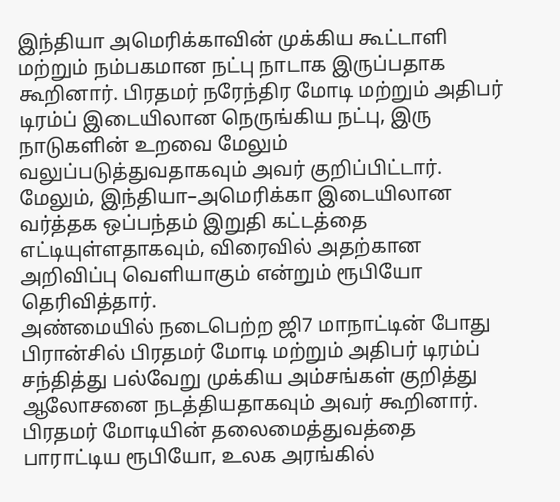இந்தியா அமெரிக்காவின் முக்கிய கூட்டாளி மற்றும் நம்பகமான நட்பு நாடாக இருப்பதாக கூறினார். பிரதமர் நரேந்திர மோடி மற்றும் அதிபர் டிரம்ப் இடையிலான நெருங்கிய நட்பு, இரு நாடுகளின் உறவை மேலும் வலுப்படுத்துவதாகவும் அவர் குறிப்பிட்டார்.
மேலும், இந்தியா–அமெரிக்கா இடையிலான வர்த்தக ஒப்பந்தம் இறுதி கட்டத்தை எட்டியுள்ளதாகவும், விரைவில் அதற்கான அறிவிப்பு வெளியாகும் என்றும் ரூபியோ தெரிவித்தார்.
அண்மையில் நடைபெற்ற ஜி7 மாநாட்டின் போது பிரான்சில் பிரதமர் மோடி மற்றும் அதிபர் டிரம்ப் சந்தித்து பல்வேறு முக்கிய அம்சங்கள் குறித்து ஆலோசனை நடத்தியதாகவும் அவர் கூறினார்.
பிரதமர் மோடியின் தலைமைத்துவத்தை பாராட்டிய ரூபியோ, உலக அரங்கில்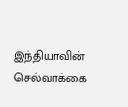இந்தியாவின் செல்வாக்கை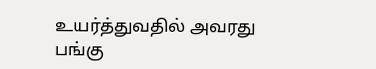உயர்த்துவதில் அவரது பங்கு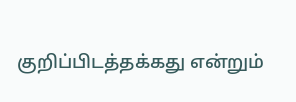குறிப்பிடத்தக்கது என்றும்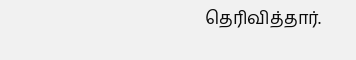தெரிவித்தார்.